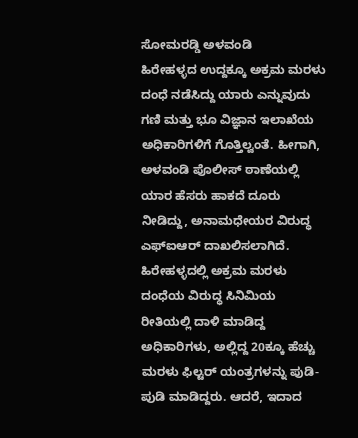ಸೋಮರಡ್ಡಿ ಅಳವಂಡಿ
ಹಿರೇಹಳ್ಳದ ಉದ್ದಕ್ಕೂ ಅಕ್ರಮ ಮರಳು ದಂಧೆ ನಡೆಸಿದ್ದು ಯಾರು ಎನ್ನುವುದು ಗಣಿ ಮತ್ತು ಭೂ ವಿಜ್ಞಾನ ಇಲಾಖೆಯ ಅಧಿಕಾರಿಗಳಿಗೆ ಗೊತ್ತಿಲ್ವಂತೆ. ಹೀಗಾಗಿ, ಅಳವಂಡಿ ಪೊಲೀಸ್ ಠಾಣೆಯಲ್ಲಿ ಯಾರ ಹೆಸರು ಹಾಕದೆ ದೂರು ನೀಡಿದ್ದು, ಅನಾಮಧೇಯರ ವಿರುದ್ಧ ಎಫ್ಐಆರ್ ದಾಖಲಿಸಲಾಗಿದೆ.
ಹಿರೇಹಳ್ಳದಲ್ಲಿ ಅಕ್ರಮ ಮರಳು ದಂಧೆಯ ವಿರುದ್ಧ ಸಿನಿಮಿಯ ರೀತಿಯಲ್ಲಿ ದಾಳಿ ಮಾಡಿದ್ದ ಅಧಿಕಾರಿಗಳು, ಅಲ್ಲಿದ್ದ 20ಕ್ಕೂ ಹೆಚ್ಚು ಮರಳು ಫಿಲ್ಟರ್ ಯಂತ್ರಗಳನ್ನು ಪುಡಿ-ಪುಡಿ ಮಾಡಿದ್ದರು. ಆದರೆ, ಇದಾದ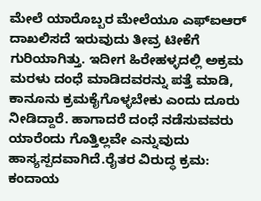ಮೇಲೆ ಯಾರೊಬ್ಬರ ಮೇಲೆಯೂ ಎಫ್ಐಆರ್ ದಾಖಲಿಸದೆ ಇರುವುದು ತೀವ್ರ ಟೀಕೆಗೆ ಗುರಿಯಾಗಿತ್ತು. ಇದೀಗ ಹಿರೇಹಳ್ಳದಲ್ಲಿ ಅಕ್ರಮ ಮರಳು ದಂಧೆ ಮಾಡಿದವರನ್ನು ಪತ್ತೆ ಮಾಡಿ, ಕಾನೂನು ಕ್ರಮಕೈಗೊಳ್ಳಬೇಕು ಎಂದು ದೂರು ನೀಡಿದ್ದಾರೆ. ಹಾಗಾದರೆ ದಂಧೆ ನಡೆಸುವವರು ಯಾರೆಂದು ಗೊತ್ತಿಲ್ಲವೇ ಎನ್ನುವುದು ಹಾಸ್ಯಸ್ಪದವಾಗಿದೆ.ರೈತರ ವಿರುದ್ಧ ಕ್ರಮ:
ಕಂದಾಯ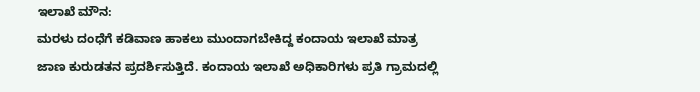ಇಲಾಖೆ ಮೌನ:
ಮರಳು ದಂಧೆಗೆ ಕಡಿವಾಣ ಹಾಕಲು ಮುಂದಾಗಬೇಕಿದ್ದ ಕಂದಾಯ ಇಲಾಖೆ ಮಾತ್ರ ಜಾಣ ಕುರುಡತನ ಪ್ರದರ್ಶಿಸುತ್ತಿದೆ. ಕಂದಾಯ ಇಲಾಖೆ ಅಧಿಕಾರಿಗಳು ಪ್ರತಿ ಗ್ರಾಮದಲ್ಲಿ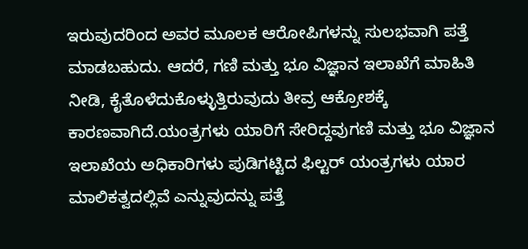ಇರುವುದರಿಂದ ಅವರ ಮೂಲಕ ಆರೋಪಿಗಳನ್ನು ಸುಲಭವಾಗಿ ಪತ್ತೆ ಮಾಡಬಹುದು. ಆದರೆ, ಗಣಿ ಮತ್ತು ಭೂ ವಿಜ್ಞಾನ ಇಲಾಖೆಗೆ ಮಾಹಿತಿ ನೀಡಿ, ಕೈತೊಳೆದುಕೊಳ್ಳುತ್ತಿರುವುದು ತೀವ್ರ ಆಕ್ರೋಶಕ್ಕೆ ಕಾರಣವಾಗಿದೆ.ಯಂತ್ರಗಳು ಯಾರಿಗೆ ಸೇರಿದ್ದವುಗಣಿ ಮತ್ತು ಭೂ ವಿಜ್ಞಾನ ಇಲಾಖೆಯ ಅಧಿಕಾರಿಗಳು ಪುಡಿಗಟ್ಟಿದ ಫಿಲ್ಟರ್ ಯಂತ್ರಗಳು ಯಾರ ಮಾಲಿಕತ್ವದಲ್ಲಿವೆ ಎನ್ನುವುದನ್ನು ಪತ್ತೆ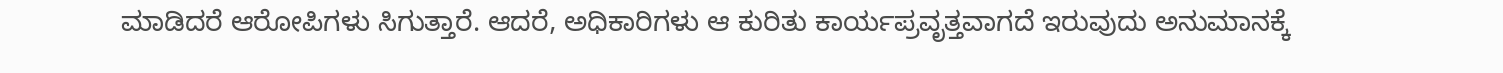ಮಾಡಿದರೆ ಆರೋಪಿಗಳು ಸಿಗುತ್ತಾರೆ. ಆದರೆ, ಅಧಿಕಾರಿಗಳು ಆ ಕುರಿತು ಕಾರ್ಯಪ್ರವೃತ್ತವಾಗದೆ ಇರುವುದು ಅನುಮಾನಕ್ಕೆ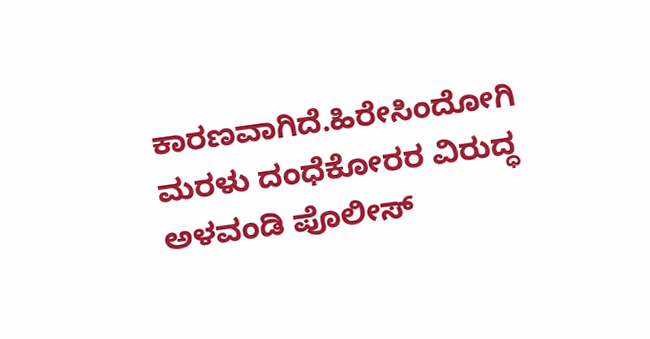ಕಾರಣವಾಗಿದೆ.ಹಿರೇಸಿಂದೋಗಿ ಮರಳು ದಂಧೆಕೋರರ ವಿರುದ್ಧ ಅಳವಂಡಿ ಪೊಲೀಸ್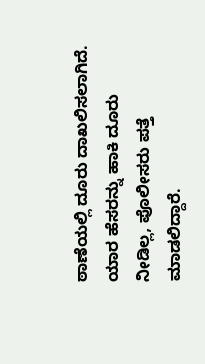ಠಾಣೆಯಲ್ಲಿ ದೂರು ದಾಖಲಿಸಲಾಗಿದೆ. ಯಾರ ಹೆಸರನ್ನು ಹಾಕಿ ದೂರು ನೀಡಿಲ್ಲ, ಪೊಲೀಸರು ಪತ್ತೆ ಮಾಡಲಿದ್ದಾರೆ.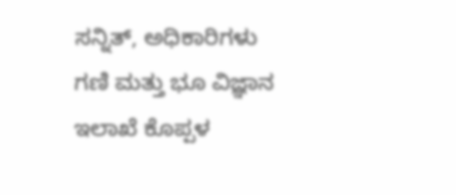ಸನ್ನಿತ್, ಅಧಿಕಾರಿಗಳು ಗಣಿ ಮತ್ತು ಭೂ ವಿಜ್ಞಾನ ಇಲಾಖೆ ಕೊಪ್ಪಳ